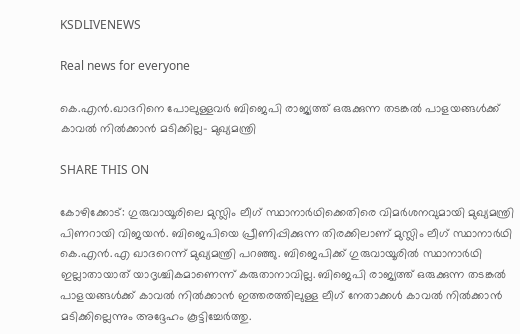KSDLIVENEWS

Real news for everyone

കെ.എന്‍.ഖാദറിനെ പോലുള്ളവര്‍ ബിജെപി രാജ്യത്ത് ഒരുക്കുന്ന തടങ്കൽ പാളയങ്ങൾക്ക് കാവല്‍ നില്‍ക്കാന്‍ മടിക്കില്ല- മുഖ്യമന്ത്രി

SHARE THIS ON

കോഴിക്കോട്: ഗുരുവായൂരിലെ മുസ്ലിം ലീഗ് സ്ഥാനാർഥിക്കെതിരെ വിമർശനവുമായി മുഖ്യമന്ത്രി പിണറായി വിജയൻ. ബിജെപിയെ പ്രീണിപ്പിക്കുന്ന തിരക്കിലാണ് മുസ്ലിം ലീഗ് സ്ഥാനാർഥി കെ.എൻ.എ ഖാദറെന്ന് മുഖ്യമന്ത്രി പറഞ്ഞു. ബിജെപിക്ക് ഗുരുവായൂരിൽ സ്ഥാനാർഥി ഇല്ലാതായാത് യാദൃശ്ചികമാണെന്ന് കരുതാനാവില്ല. ബിജെപി രാജ്യത്ത് ഒരുക്കുന്ന തടങ്കൽ പാളയങ്ങൾക്ക് കാവൽ നിൽക്കാൻ ഇത്തരത്തിലുള്ള ലീഗ് നേതാക്കൾ കാവൽ നിൽക്കാൻ മടിക്കില്ലെന്നും അദ്ദേഹം കൂട്ടിച്ചേർത്തു.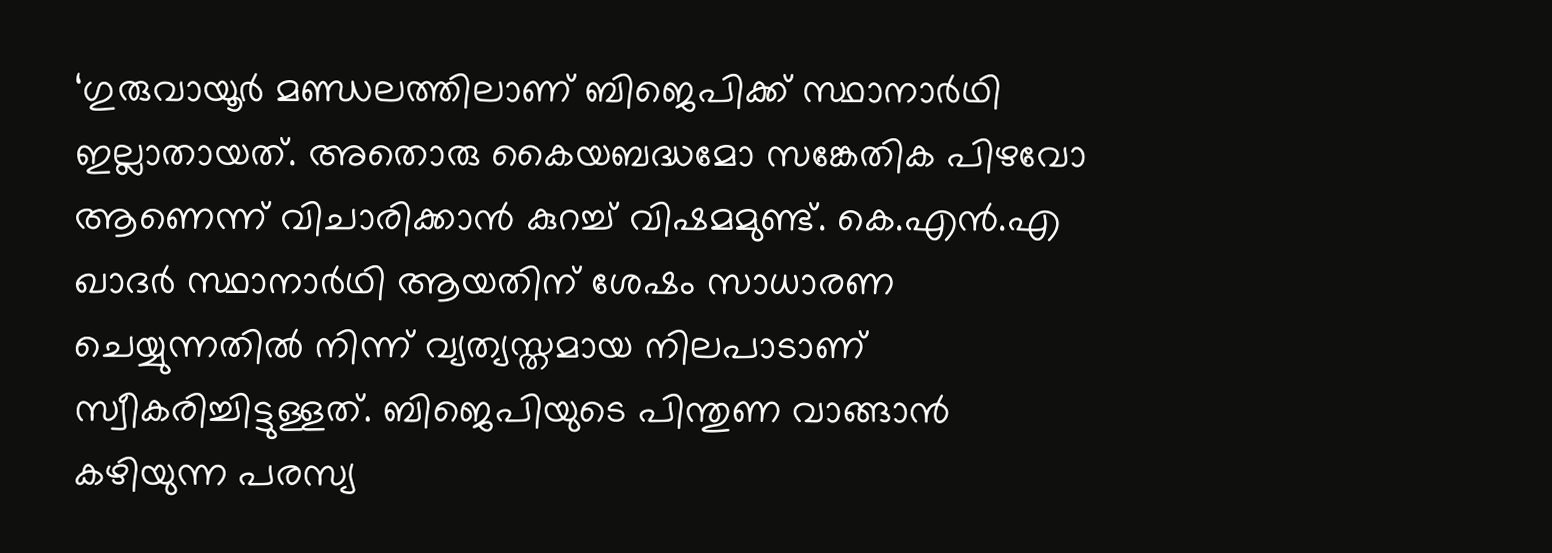‘ഗുരുവായൂർ മണ്ഡലത്തിലാണ് ബിജെപിക്ക് സ്ഥാനാർഥി ഇല്ലാതായത്. അതൊരു കൈയബദ്ധമോ സങ്കേതിക പിഴവോ ആണെന്ന് വിചാരിക്കാൻ കുറച്ച് വിഷമമുണ്ട്. കെ.എൻ.എ ഖാദർ സ്ഥാനാർഥി ആയതിന് ശേഷം സാധാരണ ചെയ്യുന്നതിൽ നിന്ന് വ്യത്യസ്തമായ നിലപാടാണ് സ്വീകരിച്ചിട്ടുള്ളത്. ബിജെപിയുടെ പിന്തുണ വാങ്ങാൻ കഴിയുന്ന പരസ്യ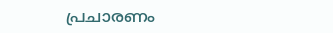പ്രചാരണം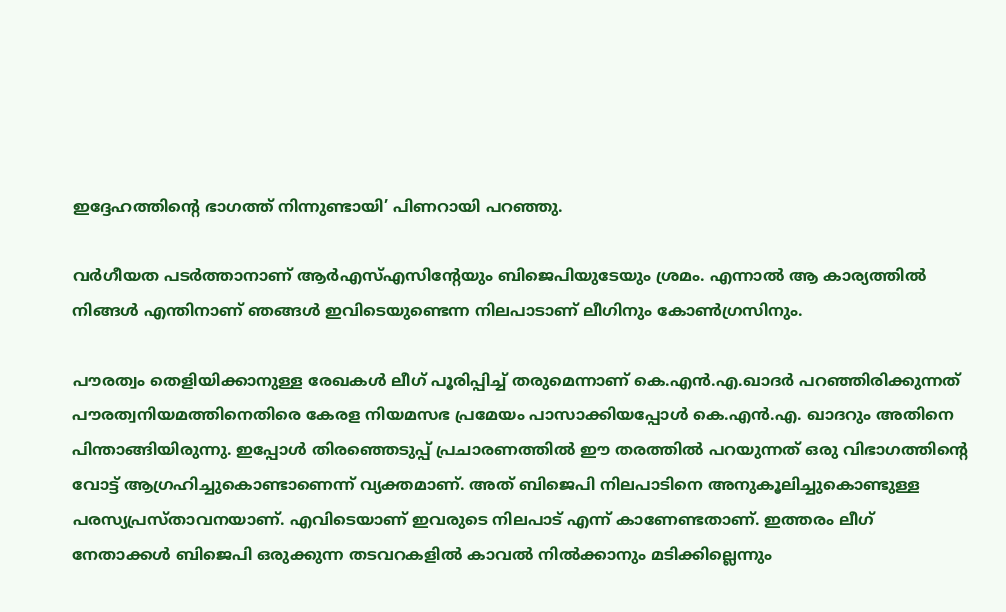ഇദ്ദേഹത്തിന്റെ ഭാഗത്ത് നിന്നുണ്ടായി’ പിണറായി പറഞ്ഞു.

വർഗീയത പടർത്താനാണ് ആർഎസ്എസിന്റേയും ബിജെപിയുടേയും ശ്രമം. എന്നാൽ ആ കാര്യത്തിൽ നിങ്ങൾ എന്തിനാണ് ഞങ്ങൾ ഇവിടെയുണ്ടെന്ന നിലപാടാണ് ലീഗിനും കോൺഗ്രസിനും.

പൗരത്വം തെളിയിക്കാനുള്ള രേഖകൾ ലീഗ് പൂരിപ്പിച്ച് തരുമെന്നാണ് കെ.എൻ.എ.ഖാദർ പറഞ്ഞിരിക്കുന്നത് പൗരത്വനിയമത്തിനെതിരെ കേരള നിയമസഭ പ്രമേയം പാസാക്കിയപ്പോൾ കെ.എൻ.എ. ഖാദറും അതിനെ പിന്താങ്ങിയിരുന്നു. ഇപ്പോൾ തിരഞ്ഞെടുപ്പ് പ്രചാരണത്തിൽ ഈ തരത്തിൽ പറയുന്നത് ഒരു വിഭാഗത്തിന്റെ വോട്ട് ആഗ്രഹിച്ചുകൊണ്ടാണെന്ന് വ്യക്തമാണ്. അത് ബിജെപി നിലപാടിനെ അനുകൂലിച്ചുകൊണ്ടുള്ള പരസ്യപ്രസ്താവനയാണ്. എവിടെയാണ് ഇവരുടെ നിലപാട് എന്ന് കാണേണ്ടതാണ്. ഇത്തരം ലീഗ് നേതാക്കൾ ബിജെപി ഒരുക്കുന്ന തടവറകളിൽ കാവൽ നിൽക്കാനും മടിക്കില്ലെന്നും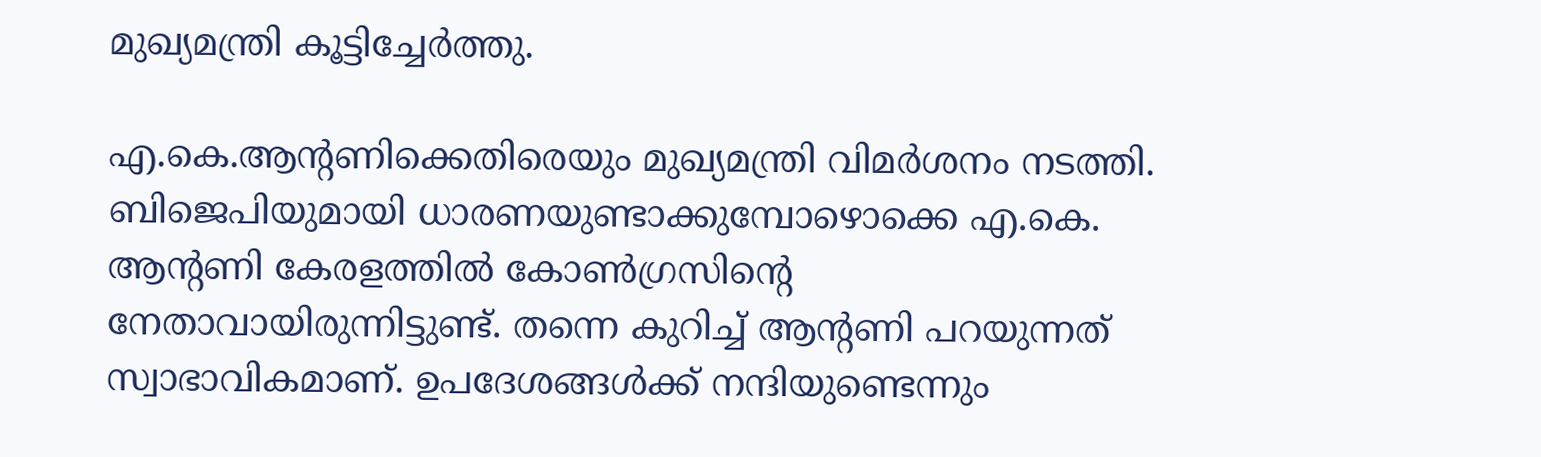മുഖ്യമന്ത്രി കൂട്ടിച്ചേർത്തു.

എ.കെ.ആന്റണിക്കെതിരെയും മുഖ്യമന്ത്രി വിമർശനം നടത്തി. ബിജെപിയുമായി ധാരണയുണ്ടാക്കുമ്പോഴൊക്കെ എ.കെ. ആന്റണി കേരളത്തിൽ കോൺഗ്രസിന്റെ നേതാവായിരുന്നിട്ടുണ്ട്. തന്നെ കുറിച്ച് ആന്റണി പറയുന്നത് സ്വാഭാവികമാണ്. ഉപദേശങ്ങൾക്ക് നന്ദിയുണ്ടെന്നും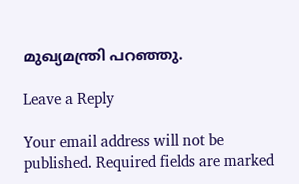മുഖ്യമന്ത്രി പറഞ്ഞു.

Leave a Reply

Your email address will not be published. Required fields are marked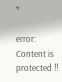*

error: Content is protected !!